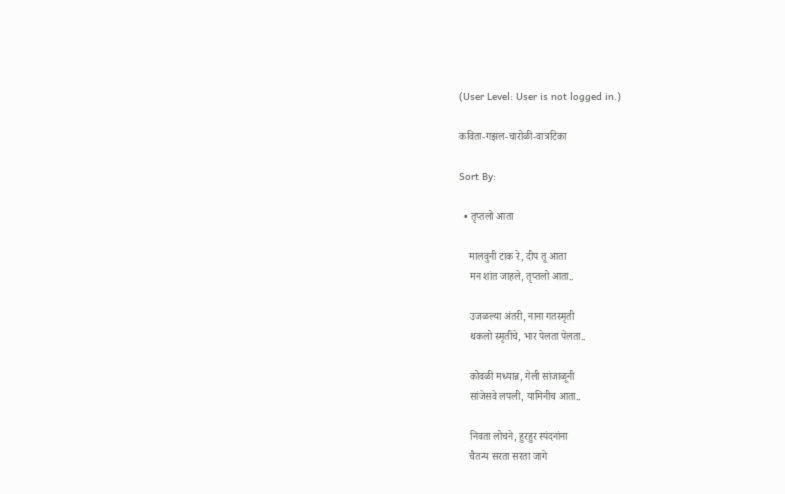(User Level: User is not logged in.)

कविता-गझल-चारोळी-वात्रटिका

Sort By:

  • तृप्तलो आता

    मालवुनी टाक रे, दीप तू आता
    मन शांत जाहले, तृप्तलो आता..

    उजळल्या अंतरी, नाना गतस्मृती
    थकलो स्मृतींचे, भार पेलता पेलता..

    कोवळी मध्यान्न, गेली सांजाळूनी
    सांजेसवे लपली, यामिनीच आता..

    निवता लोचने, हुरहुर स्पंदनांना
    चैतन्य सरता सरता जागे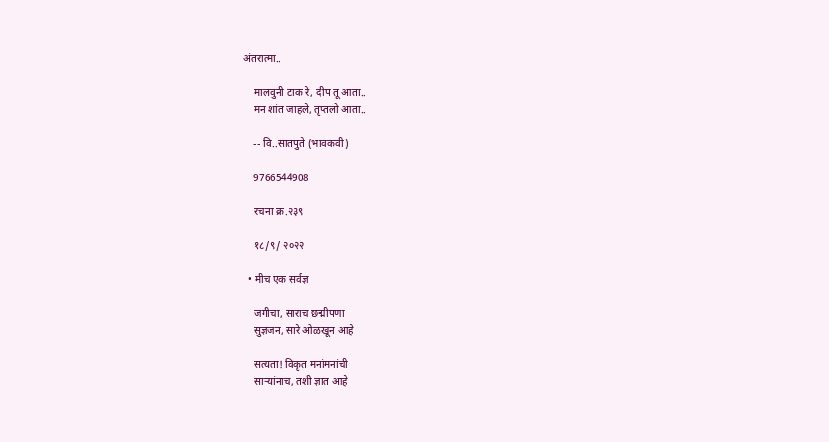अंतरात्मा..

    मालवुनी टाक रे, दीप तू आता..
    मन शांत जाहले, तृप्तलो आता..

    -- वि..सातपुते (भावकवी)

    9766544908

    रचना क्र.२३९

    १८/९/ २०२२

  • मीच एक सर्वज्ञ

    जगीचा, साराच छद्मीपणा
    सुज्ञजन, सारे ओळखून आहे

    सत्यता! विकृत मनांमनांची
    साऱ्यांनाच, तशी ज्ञात आहे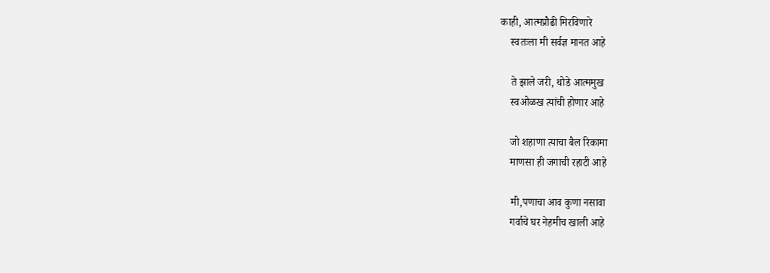काही, आत्मप्रौढी मिरविणारे
    स्वतःला मी सर्वज्ञ मानत आहे

    ते झाले जरी, थोडे आत्ममुख
    स्वओळख त्यांची होणार आहे

    जो शहाणा त्याचा बैल रिकामा
    माणसा ही जगाची रहाटी आहे

    मी,पणाचा आव कुणा नसावा
    गर्वाचे घर नेहमीच खाली आहे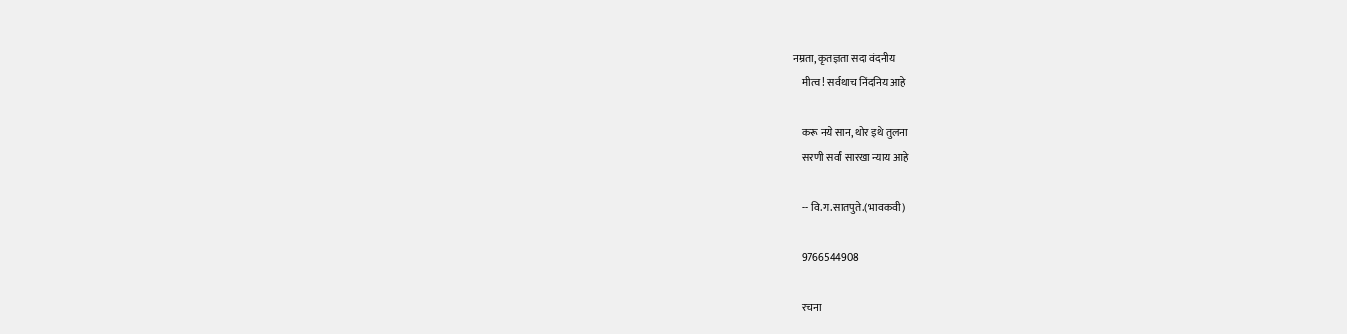नम्रता, कृतज्ञता सदा वंदनीय
    मीत्व! सर्वथाच निंदनिय आहे

    करू नये सान, थोर इथे तुलना
    सरणी सर्वां सारखा न्याय आहे

    -- वि.ग.सातपुते.(भावकवी)

    9766544908

    रचना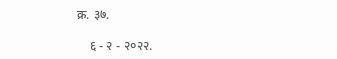क्र. ३७.

    ६ - २ - २०२२.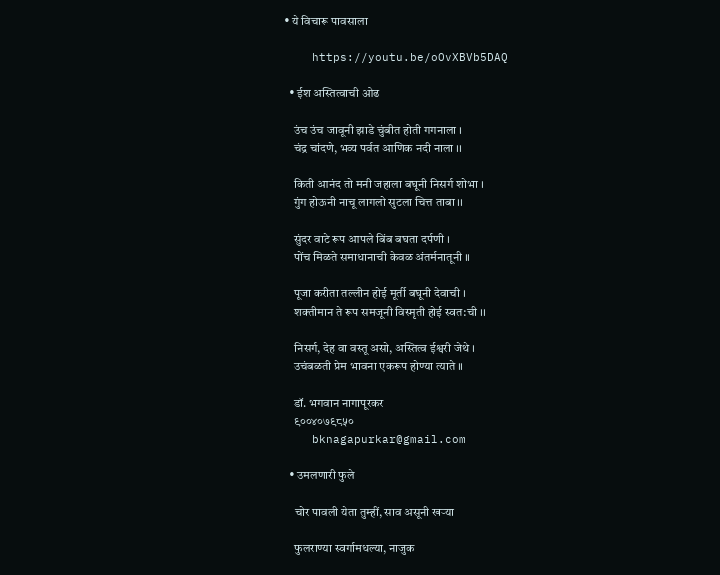• ये विचारू पावसाला

    https://youtu.be/oOvXBVb5DAQ

  • ईश अस्तित्वाची ओढ

    उंच उंच जावूनी झाडे चुंबीत होती गगनाला ।
    चंद्र चांदणे, भव्य पर्वत आणिक नदी नाला ।।

    किती आनंद तो मनी जहाला बघूनी निसर्ग शोभा ।
    गुंग होऊनी नाचू लागलो सुटला चित्त ताबा ।।

    सुंदर वाटे रूप आपले बिंब बघता दर्पणी ।
    पोंच मिळते समाधानाची केवळ अंतर्मनातूनी ।।

    पूजा करीता तल्लीन होई मूर्ती बघूनी देवाची ।
    शक्तीमान ते रूप समजूनी विस्मृती होई स्वत:ची ।।

    निसर्ग, देह वा वस्तू असो, अस्तित्व ईश्वरी जेथे ।
    उचंबळती प्रेम भावना एकरूप होण्या त्याते ।।

    डॉ. भगवान नागापूरकर
    ९००४०७९८५०
    bknagapurkar@gmail.com

  • उमलणारी फुले

    चोर पावली येता तुम्हीं, साव असूनी खऱ्या

    फुलराण्या स्वर्गामधल्या, नाजुक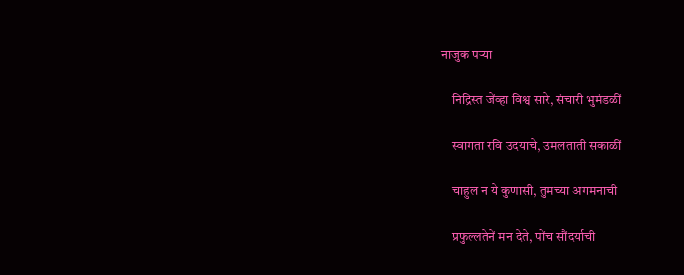नाजुक पऱ्या

    निद्रिस्त जेंव्हा विश्व सारे, संचारी भुमंडळीं

    स्वागता रवि उदयाचे, उमलताती सकाळीं

    चाहुल न ये कुणासी, तुमच्या अगमनाची

    प्रफुल्लतेनें मन देते, पोंच सौंदर्याची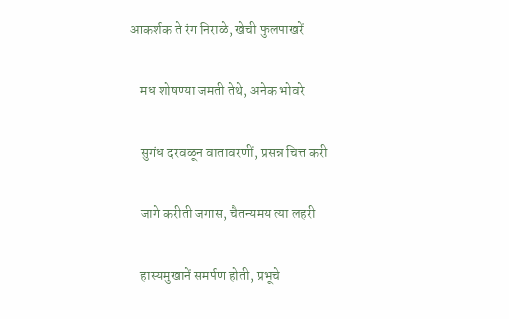आकर्शक ते रंग निराळे, खेची फुलपाखरें

    मध शोषण्या जमती तेथे, अनेक भोवरे

    सुगंध दरवळून वातावरणीं, प्रसन्न चित्त करी

    जागे करीती जगास, चैतन्यमय त्या लहरी

    हास्यमुखानें समर्पण होती, प्रभूचे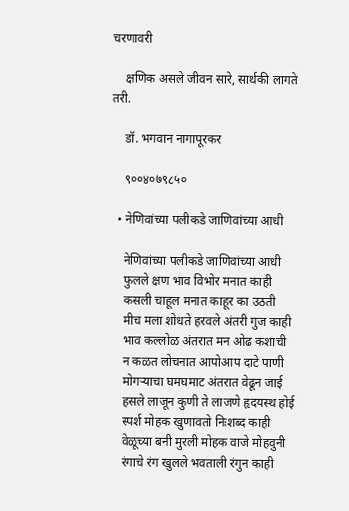चरणावरी

    क्षणिक असले जीवन सारे, सार्थकी लागते तरी.

    डॉ. भगवान नागापूरकर

    ९००४०७९८५०

  • नेणिवांच्या पलीकडे जाणिवांच्या आधी

    नेणिवांच्या पलीकडे जाणिवांच्या आधी
    फुलले क्षण भाव विभोर मनात काही
    कसली चाहूल मनात काहूर का उठती
    मीच मला शोधते हरवले अंतरी गुज काही
    भाव कल्लोळ अंतरात मन ओढ कशाची
    न कळत लोचनात आपोआप दाटे पाणी
    मोगऱ्याचा घमघमाट अंतरात वेढून जाई
    हसले लाजून कुणी ते लाजणे हृदयस्थ होई
    स्पर्श मोहक खुणावतो निःशब्द काही
    वेळूच्या बनी मुरली मोहक वाजे मोहवुनी
    रंगाचे रंग खुलले भवताली रंगुन काही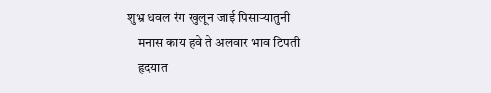शुभ्र धवल रंग खुलून जाई पिसाऱ्यातुनी
    मनास काय हवे ते अलवार भाव टिपती
    हृदयात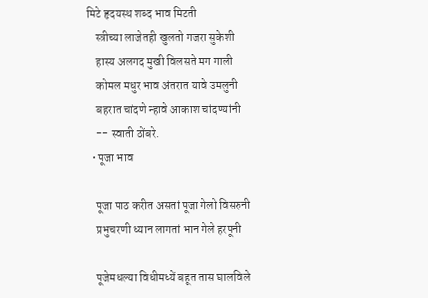मिटे हृदयस्थ शब्द भाव मिटती
    स्त्रीच्या लाजेतही खुलतो गजरा सुकेशी
    हास्य अलगद मुखी विलसते मग गाली
    कोमल मधुर भाव अंतरात यावे उमलुनी
    बहरात चांदणे न्हावे आकाश चांदण्यांनी
    -- स्वाती ठोंबरे.
  • पूजा भाव

    पूजा पाठ करीत असतां पूजा गेलो विसरुनी
    प्रभुचरणी ध्यान लागतां भान गेले हरपूनी

    पूजेमधल्या विधीमध्यें बहूत तास घालविले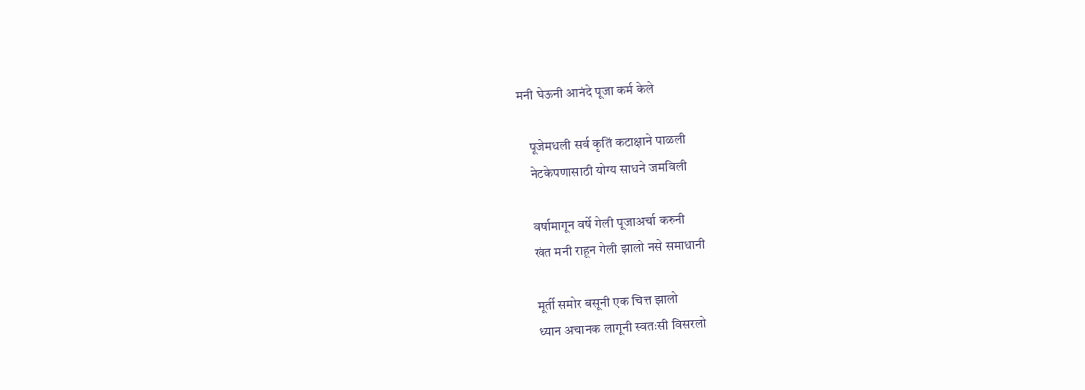मनी घेऊनी आनंदे पूजा कर्म केले

    पूजेमधली सर्व कृतिं कटाक्षाने पाळली
    नेटकेपणासाठी योग्य साधने जमविली

    वर्षामागून वर्षे गेली पूजाअर्चा करुनी
    खंत मनी राहून गेली झालो नसे समाधानी

    मूर्ती समोर बसूनी एक चित्त झालो
    ध्यान अचानक लागूनी स्वतःसी विसरलो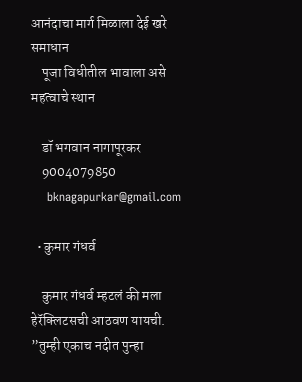आनंदाचा मार्ग मिळाला देई खरे समाधान
    पूजा विधीतील भावाला असे महत्वाचे स्थान

    डॉ भगवान नागापूरकर
    9004079850
    bknagapurkar@gmail.com

  • कुमार गंधर्व

    कुमार गंधर्व म्हटलं की मला हेरॅक्लिटसची आठवण यायची. ”तुम्ही एकाच नदीत पुन्हा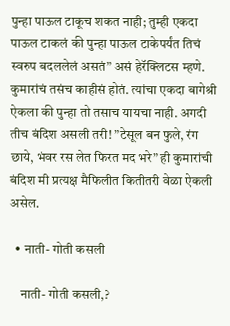पुन्हा पाऊल टाकूच शकत नाही; तुम्ही एकदा पाऊल टाकलं की पुन्हा पाऊल टाकेपर्यंत तिचं स्वरुप बदललेलं असतं” असं हेरॅक्लिटस म्हणे. कुमारांचं तसंच काहीसं होतं. त्यांचा एकदा बागेश्री ऐकला की पुन्हा तो तसाच यायचा नाही. अगदी तीच बंदिश असली तरी! ”टेसूल बन फुले, रंग छाये, भंवर रस लेत फिरत मद भरे” ही कुमारांची बंदिश मी प्रत्यक्ष मैफिलीत कितीतरी वेळा ऐकली असेल.

  • नाती- गोती कसली

    नाती- गोती कसली,?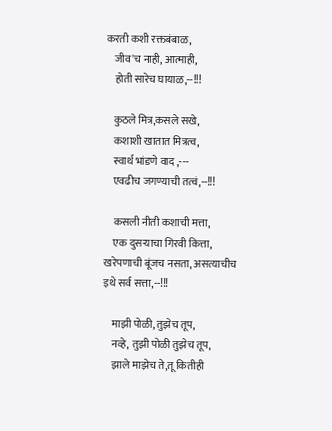करती कशी रक्तबंबाळ,
    जीव'च नाही, आत्माही,
    होती सारेच घायाळ,--!!!

    कुठले मित्र,कसले सखे,
    कशाशी खातात मित्रत्व,
    स्वार्थ भांडणे वाद ,---
    एवढीच जगण्याची तत्वं,--!!!

    कसली नीती कशाची मत्ता,
    एक दुसऱ्याचा गिरवी कित्ता, खरेपणाची बूंजच नसता, असत्याचीच इथे सर्व सत्ता,--!!!

    माझी पोळी, तुझेच तूप,
    नव्हे, तुझी पोळी तुझेच तूप,
    झाले माझेच ते,तू कितीही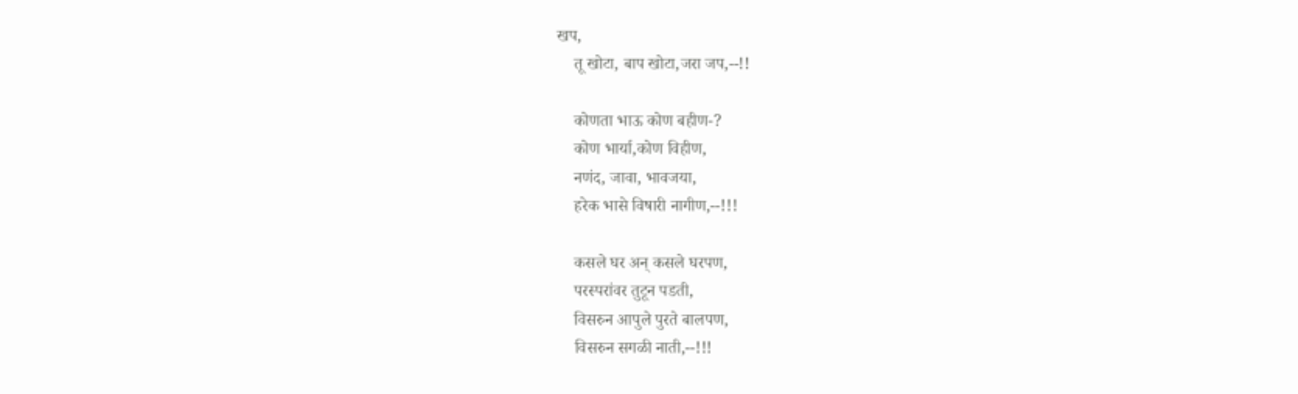खप,
    तू खोटा, बाप खोटा,जरा जप,--!!

    कोणता भाऊ कोण बहीण-?
    कोण भार्या,कोण विहीण,
    नणंद, जावा, भावजया,
    हरेक भासे विषारी नागीण,--!!!

    कसले घर अन् कसले घरपण,
    परस्परांवर तुटून पडती,
    विसरुन आपुले पुरते बालपण,
    विसरुन सगळी नाती,--!!!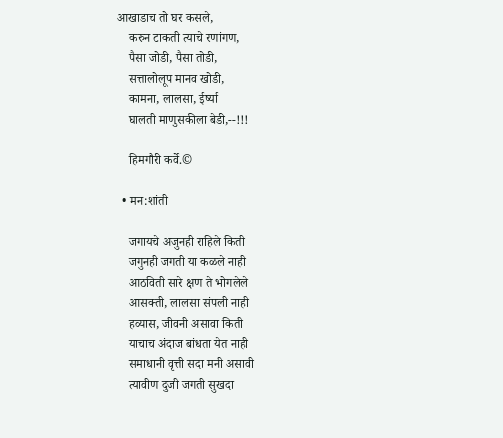आखाडाच तो घर कसले,
    करुन टाकती त्याचे रणांगण,
    पैसा जोडी, पैसा तोडी,
    सत्तालोलूप मानव खोडी,
    कामना, लालसा, ईर्ष्या
    घालती माणुसकीला बेडी,--!!!

    हिमगौरी कर्वे.©

  • मन:शांती

    जगायचे अजुनही राहिले किती
    जगुनही जगती या कळले नाही
    आठविती सारे क्षण ते भोगलेले
    आसक्ती, लालसा संपली नाही
    हव्यास, जीवनी असावा किती
    याचाच अंदाज बांधता येत नाही
    समाधानी वृत्ती सदा मनी असावी
    त्यावीण दुजी जगती सुखदा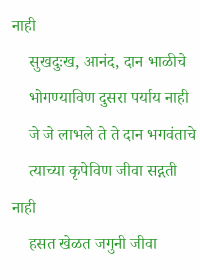नाही
    सुखदुःख, आनंद, दान भाळीचे
    भोगण्याविण दुसरा पर्याय नाही
    जे जे लाभले ते ते दान भगवंताचे
    त्याच्या कृपेविण जीवा सद्गती नाही
    हसत खेळत जगुनी जीवा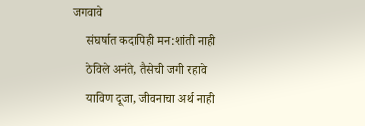जगवावे
    संघर्षात कदापिही मन:शांती नाही
    ठेविले अनंते, तैसेची जगी रहावे
    याविण दूजा, जीवनाचा अर्थ नाही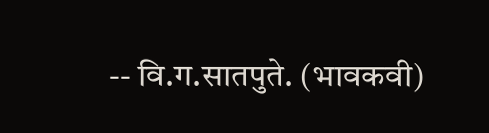-- वि.ग.सातपुते. (भावकवी)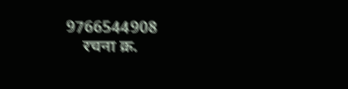9766544908
    रचना क्र.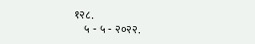१२८.
    ५ - ५ - २०२२.